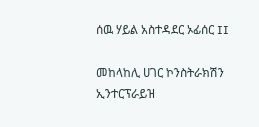ሰዉ ሃይል አስተዳደር ኦፊሰር II

መከላከሊ ሀገር ኮንስትራክሽን ኢንተርፕራይዝ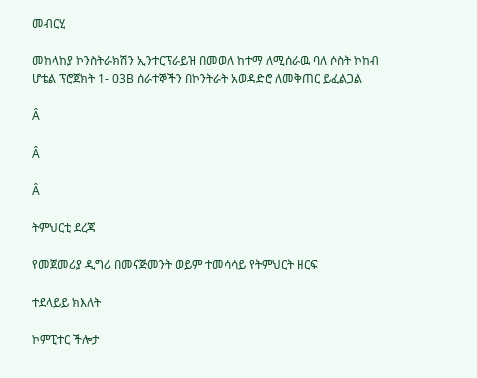መብርሂ

መከላከያ ኮንስትራክሽን ኢንተርፕራይዝ በመወለ ከተማ ለሚሰራዉ ባለ ሶስት ኮከብ ሆቴል ፕሮጀክት 1- 03B ሰራተኞችን በኮንትራት አወዳድሮ ለመቅጠር ይፈልጋል

Â

Â

Â

ትምህርቲ ደረጃ

የመጀመሪያ ዲግሪ በመናጅመንት ወይም ተመሳሳይ የትምህርት ዘርፍ

ተደላይይ ክእለት

ኮምፒተር ችሎታ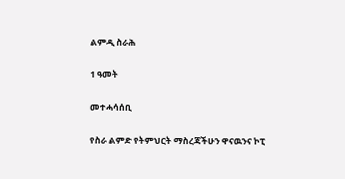ልምዲ ስራሕ

1 ዓመት

መተሓሳሰቢ

የስራ ልምድ የትምህርት ማስረጃችሁን ዋናዉንና ኮፒ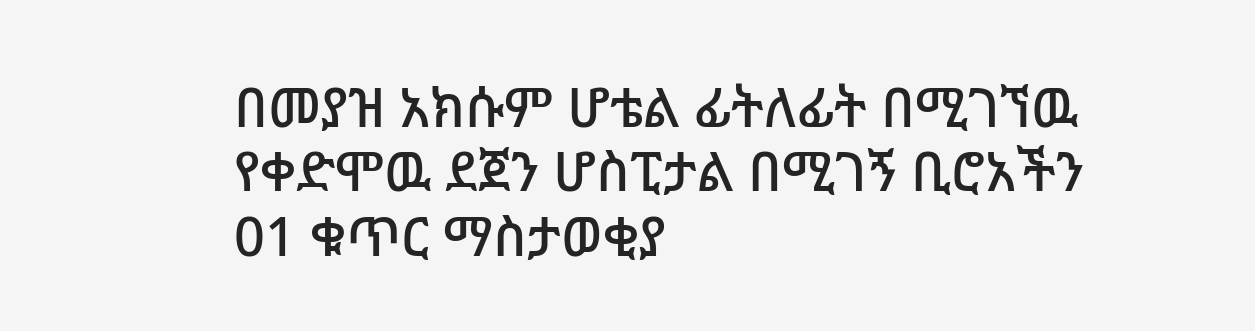በመያዝ አክሱም ሆቴል ፊትለፊት በሚገኘዉ የቀድሞዉ ደጀን ሆስፒታል በሚገኝ ቢሮአችን 01 ቁጥር ማስታወቂያ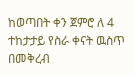ከወጣበት ቀን ጀምሮ ለ 4 ተከታታይ የስራ ቀናት ዉስጥ በመቅረብ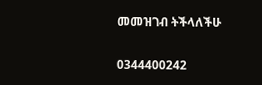መመዝገብ ትችላለችሁ

0344400242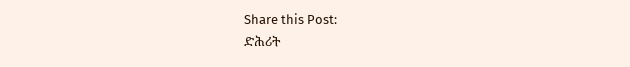Share this Post:
ድሕሪት